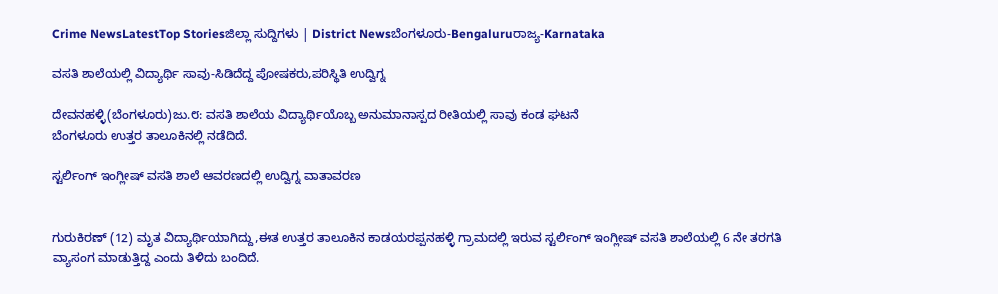Crime NewsLatestTop Storiesಜಿಲ್ಲಾ ಸುದ್ದಿಗಳು | District Newsಬೆಂಗಳೂರು-Bengaluruರಾಜ್ಯ-Karnataka

ವಸತಿ ಶಾಲೆಯಲ್ಲಿ ವಿದ್ಯಾರ್ಥಿ ಸಾವು-ಸಿಡಿದೆದ್ದ ಪೋಷಕರು,ಪರಿಸ್ಥಿತಿ ಉದ್ವಿಗ್ನ

ದೇವನಹಳ್ಳಿ(ಬೆಂಗಳೂರು)ಜು.೮: ವಸತಿ ಶಾಲೆಯ ವಿದ್ಯಾರ್ಥಿಯೊಬ್ಬ ಅನುಮಾನಾಸ್ಪದ ರೀತಿಯಲ್ಲಿ ಸಾವು ಕಂಡ ಘಟನೆ
ಬೆಂಗಳೂರು ಉತ್ತರ ತಾಲೂಕಿನಲ್ಲಿ ನಡೆದಿದೆ.

ಸ್ಟರ್ಲಿಂಗ್ ಇಂಗ್ಲೀಷ್ ವಸತಿ ಶಾಲೆ ಆವರಣದಲ್ಲಿ ಉದ್ವಿಗ್ನ ವಾತಾವರಣ


ಗುರುಕಿರಣ್ (12) ಮೃತ ವಿದ್ಯಾರ್ಥಿಯಾಗಿದ್ದು,ಈತ ಉತ್ತರ ತಾಲೂಕಿನ ಕಾಡಯರಪ್ಪನಹಳ್ಳಿ ಗ್ರಾಮದಲ್ಲಿ ಇರುವ ಸ್ಟರ್ಲಿಂಗ್ ಇಂಗ್ಲೀಷ್ ವಸತಿ ಶಾಲೆಯಲ್ಲಿ 6 ನೇ ತರಗತಿ ವ್ಯಾಸಂಗ ಮಾಡುತ್ತಿದ್ದ ಎಂದು ತಿಳಿದು ಬಂದಿದೆ.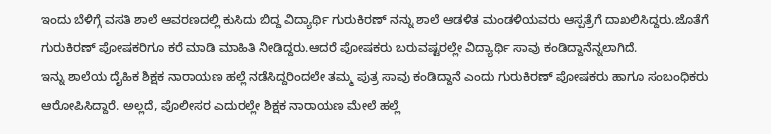ಇಂದು ಬೆಳಿಗ್ಗೆ ವಸತಿ ಶಾಲೆ ಆವರಣದಲ್ಲಿ ಕುಸಿದು ಬಿದ್ದ ವಿದ್ಯಾರ್ಥಿ ಗುರುಕಿರಣ್ ನನ್ನು ಶಾಲೆ ಆಡಳಿತ ಮಂಡಳಿಯವರು ಆಸ್ಪತ್ರೆಗೆ ದಾಖಲಿಸಿದ್ದರು.ಜೊತೆಗೆ ಗುರುಕಿರಣ್ ಪೋಷಕರಿಗೂ ಕರೆ ಮಾಡಿ ಮಾಹಿತಿ ನೀಡಿದ್ದರು.ಆದರೆ ಪೋಷಕರು ಬರುವಷ್ಟರಲ್ಲೇ ವಿದ್ಯಾರ್ಥಿ ಸಾವು ಕಂಡಿದ್ದಾನೆನ್ನಲಾಗಿದೆ.
ಇನ್ನು ಶಾಲೆಯ ದೈಹಿಕ ಶಿಕ್ಷಕ ನಾರಾಯಣ ಹಲ್ಲೆ ನಡೆಸಿದ್ದರಿಂದಲೇ ತಮ್ಮ ಪುತ್ರ ಸಾವು ಕಂಡಿದ್ದಾನೆ ಎಂದು ಗುರುಕಿರಣ್ ಪೋಷಕರು ಹಾಗೂ ಸಂಬಂಧಿಕರು ಆರೋಪಿಸಿದ್ದಾರೆ. ಅಲ್ಲದೆ, ಪೊಲೀಸರ ಎದುರಲ್ಲೇ ಶಿಕ್ಷಕ ನಾರಾಯಣ ಮೇಲೆ ಹಲ್ಲೆ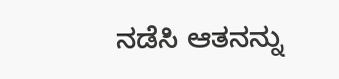ನಡೆಸಿ ಆತನನ್ನು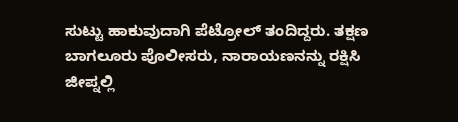ಸುಟ್ಟು ಹಾಕುವುದಾಗಿ ಪೆಟ್ರೋಲ್ ತಂದಿದ್ದರು. ತಕ್ಷಣ ಬಾಗಲೂರು ಪೊಲೀಸರು, ನಾರಾಯಣನನ್ನು ರಕ್ಷಿಸಿ ಜೀಪ್ನಲ್ಲಿ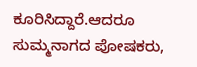ಕೂರಿಸಿದ್ದಾರೆ.ಆದರೂ ಸುಮ್ಮನಾಗದ ಪೋಷಕರು,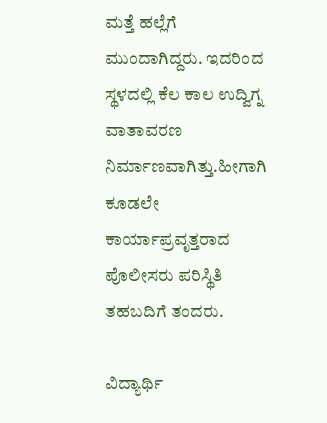ಮತ್ತೆ ಹಲ್ಲೆಗೆ ಮುಂದಾಗಿದ್ದರು. ಇದರಿಂದ ಸ್ಥಳದಲ್ಲಿ ಕೆಲ ಕಾಲ ಉದ್ವಿಗ್ನ ವಾತಾವರಣ ನಿರ್ಮಾಣವಾಗಿತ್ತು.ಹೀಗಾಗಿ ಕೂಡಲೇ ಕಾರ್ಯಾಪ್ರವೃತ್ತರಾದ ಪೊಲೀಸರು ಪರಿಸ್ಥಿತಿ ತಹಬದಿಗೆ ತಂದರು.

ವಿದ್ಯಾರ್ಥಿ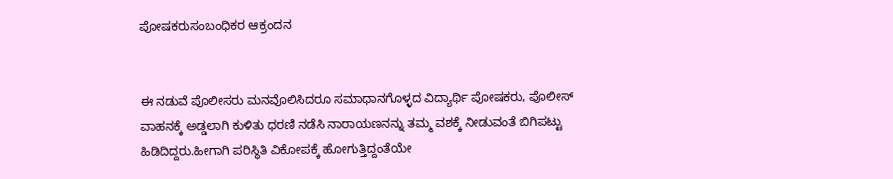ಪೋಷಕರುಸಂಬಂಧಿಕರ ಆಕ್ರಂದನ


ಈ ನಡುವೆ ಪೊಲೀಸರು ಮನವೊಲಿಸಿದರೂ ಸಮಾಧಾನಗೊಳ್ಳದ ವಿದ್ಯಾರ್ಥಿ ಪೋಷಕರು, ಪೊಲೀಸ್‌ ವಾಹನಕ್ಕೆ ಅಡ್ಡಲಾಗಿ ಕುಳಿತು ಧರಣಿ ನಡೆಸಿ ನಾರಾಯಣನನ್ನು ತಮ್ಮ ವಶಕ್ಕೆ ನೀಡುವಂತೆ ಬಿಗಿಪಟ್ಟು ಹಿಡಿದಿದ್ದರು.ಹೀಗಾಗಿ ಪರಿಸ್ಥಿತಿ ವಿಕೋಪಕ್ಕೆ ಹೋಗುತ್ತಿದ್ದಂತೆಯೇ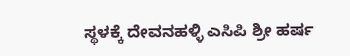ಸ್ಥಳಕ್ಕೆ ದೇವನಹಳ್ಳಿ ಎಸಿಪಿ ಶ್ರೀ ಹರ್ಷ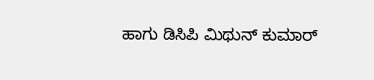ಹಾಗು ಡಿಸಿಪಿ ಮಿಥುನ್ ಕುಮಾರ್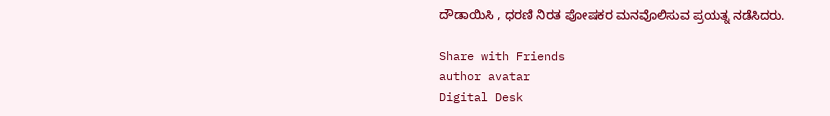ದೌಡಾಯಿಸಿ , ಧರಣಿ ನಿರತ ಪೋಷಕರ ಮನವೊಲಿಸುವ ಪ್ರಯತ್ನ ನಡೆಸಿದರು.

Share with Friends
author avatar
Digital Desk